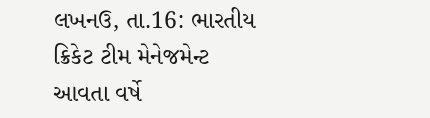લખનઉ, તા.16: ભારતીય ક્રિકેટ ટીમ મેનેજમેન્ટ આવતા વર્ષે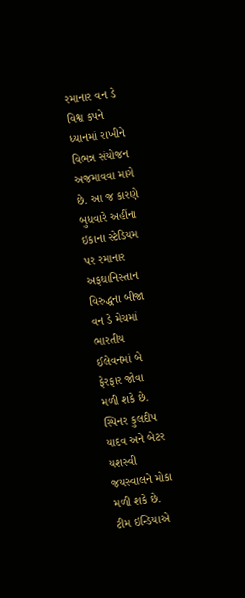રમાનાર વન ડે વિશ્વ કપને ધ્યાનમાં રાખીને વિભન્ન સંયોજન અજમાવવા માગે છે. આ જ કારણે બુધવારે અહીંના ઇકાના સ્ટેડિયમ પર રમાનાર અફઘાનિસ્તાન વિરુદ્ધના બીજા વન ડે મેચમાં ભારતીય ઈલેવનમાં બે ફેરફાર જોવા મળી શકે છે. સ્પિનર કુલદીપ યાદવ અને બેટર યશસ્વી જયસ્વાલને મોકા મળી શકે છે. ટીમ ઇન્ડિયાએ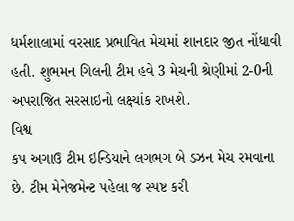ધર્મશાલામાં વરસાદ પ્રભાવિત મેચમાં શાનદાર જીત નોંધાવી હતી. શુભમન ગિલની ટીમ હવે 3 મેચની શ્રેણીમાં 2-0ની અપરાજિત સરસાઇનો લક્ષ્યાંક રાખશે.
વિશ્વ
કપ અગાઉ ટીમ ઇન્ડિયાને લગભગ બે ડઝન મેચ રમવાના છે. ટીમ મેનેજમેન્ટ પહેલા જ સ્પષ્ટ કરી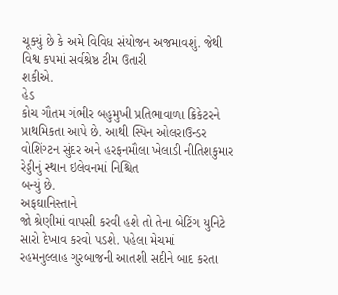ચૂક્યું છે કે અમે વિવિધ સંયોજન અજમાવશું. જેથી વિશ્વ કપમાં સર્વશ્રેષ્ઠ ટીમ ઉતારી
શકીએ.
હેડ
કોચ ગૌતમ ગંભીર બહુમુખી પ્રતિભાવાળા ક્રિકેટરને પ્રાથમિકતા આપે છે. આથી સ્પિન ઓલરાઉન્ડર
વોશિંગ્ટન સુંદર અને હરફનમૌલા ખેલાડી નીતિશકુમાર રેડ્ડીનું સ્થાન ઇલેવનમાં નિશ્ચિત
બન્યું છે.
અફઘાનિસ્તાને
જો શ્રેણીમાં વાપસી કરવી હશે તો તેના બેટિંગ યુનિટે સારો દેખાવ કરવો પડશે. પહેલા મેચમાં
રહમનુલ્લાહ ગુરબાજની આતશી સદીને બાદ કરતા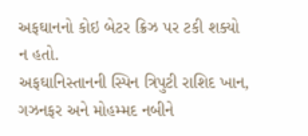અફઘાનનો કોઇ બેટર ક્રિઝ પર ટકી શક્યો ન હતો.
અફઘાનિસ્તાનની સ્પિન ત્રિપુટી રાશિદ ખાન, ગઝનફર અને મોહમ્મદ નબીને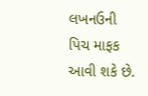લખનઉની પિચ માફક
આવી શકે છે.